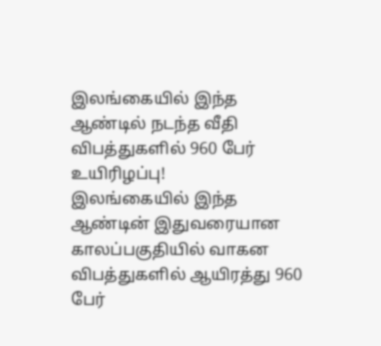இலங்கையில் இந்த ஆண்டில் நடந்த வீதி விபத்துகளில் 960 பேர் உயிரிழப்பு!
இலங்கையில் இந்த ஆண்டின் இதுவரையான காலப்பகுதியில் வாகன விபத்துகளில் ஆயிரத்து 960 பேர்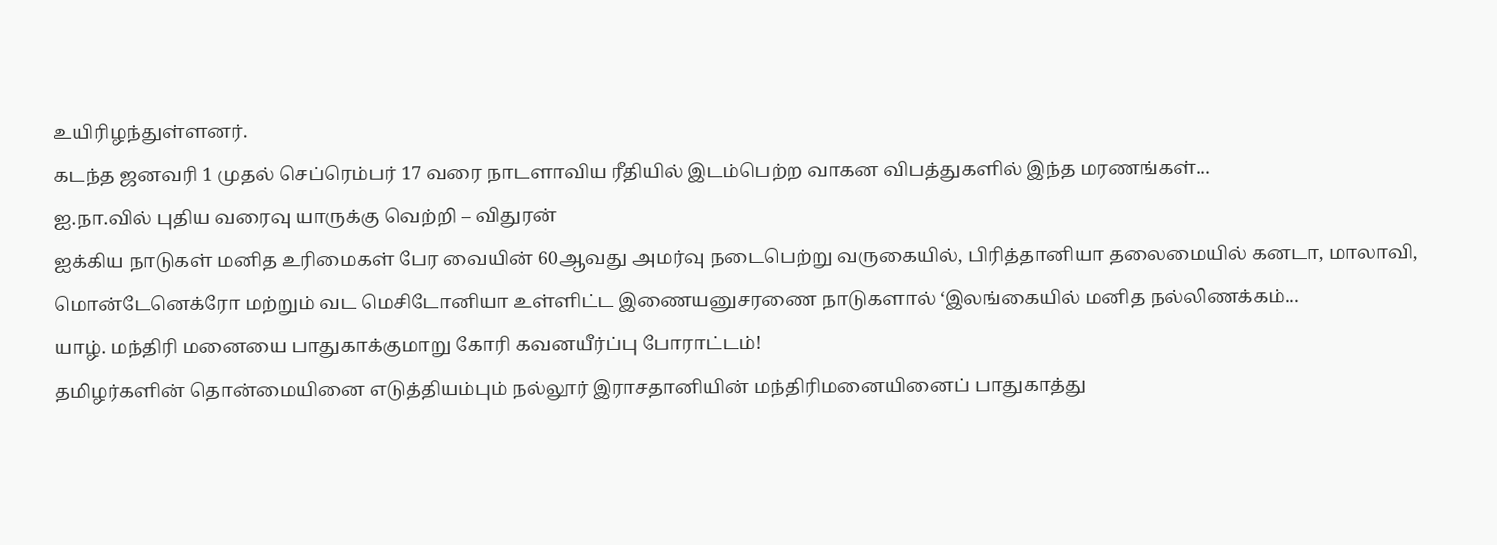உயிரிழந்துள்ளனர்.
கடந்த ஜனவரி 1 முதல் செப்ரெம்பர் 17 வரை நாடளாவிய ரீதியில் இடம்பெற்ற வாகன விபத்துகளில் இந்த மரணங்கள்...
ஐ.நா.வில் புதிய வரைவு யாருக்கு வெற்றி – விதுரன்
ஐக்கிய நாடுகள் மனித உரிமைகள் பேர வையின் 60ஆவது அமர்வு நடைபெற்று வருகையில், பிரித்தானியா தலைமையில் கனடா, மாலாவி, மொன்டேனெக்ரோ மற்றும் வட மெசிடோனியா உள்ளிட்ட இணையனுசரணை நாடுகளால் ‘இலங்கையில் மனித நல்லிணக்கம்...
யாழ். மந்திரி மனையை பாதுகாக்குமாறு கோரி கவனயீர்ப்பு போராட்டம்!
தமிழர்களின் தொன்மையினை எடுத்தியம்பும் நல்லூர் இராசதானியின் மந்திரிமனையினைப் பாதுகாத்து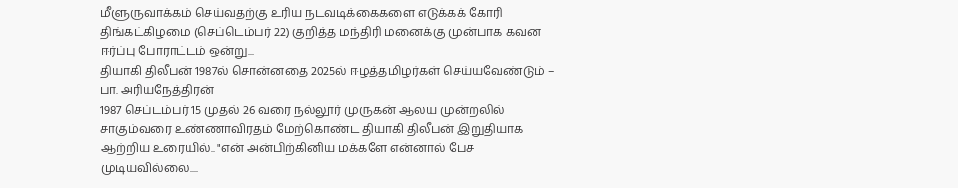மீளுருவாக்கம் செய்வதற்கு உரிய நடவடிக்கைகளை எடுக்கக் கோரி திங்கட்கிழமை (செப்டெம்பர் 22) குறித்த மந்திரி மனைக்கு முன்பாக கவன ஈர்ப்பு போராட்டம் ஒன்று...
தியாகி திலீபன் 1987ல் சொன்னதை 2025ல் ஈழத்தமிழர்கள் செய்யவேண்டும் – பா. அரியநேத்திரன்
1987 செப்டம்பர் 15 முதல் 26 வரை நல்லூர் முருகன் ஆலய முன்றலில் சாகும்வரை உண்ணாவிரதம் மேற்கொண்ட தியாகி திலீபன் இறுதியாக ஆற்றிய உரையில்.. "என் அன்பிற்கினிய மக்களே என்னால் பேச முடியவில்லை....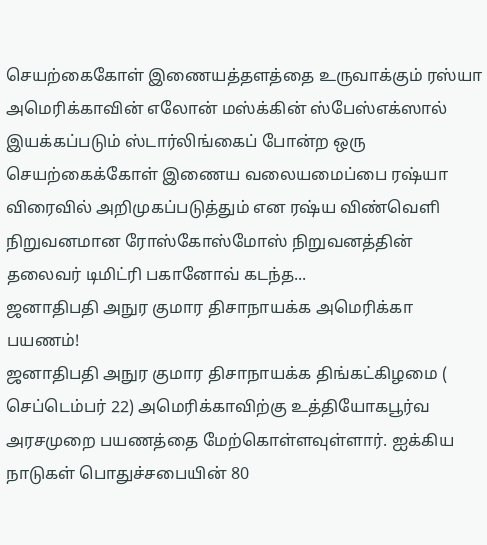செயற்கைகோள் இணையத்தளத்தை உருவாக்கும் ரஸ்யா
அமெரிக்காவின் எலோன் மஸ்க்கின் ஸ்பேஸ்எக்ஸால் இயக்கப்படும் ஸ்டார்லிங்கைப் போன்ற ஒரு செயற்கைக்கோள் இணைய வலையமைப்பை ரஷ்யா விரைவில் அறிமுகப்படுத்தும் என ரஷ்ய விண்வெளி நிறுவனமான ரோஸ்கோஸ்மோஸ் நிறுவனத்தின் தலைவர் டிமிட்ரி பகானோவ் கடந்த...
ஜனாதிபதி அநுர குமார திசாநாயக்க அமெரிக்கா பயணம்!
ஜனாதிபதி அநுர குமார திசாநாயக்க திங்கட்கிழமை ( செப்டெம்பர் 22) அமெரிக்காவிற்கு உத்தியோகபூர்வ அரசமுறை பயணத்தை மேற்கொள்ளவுள்ளார். ஐக்கிய நாடுகள் பொதுச்சபையின் 80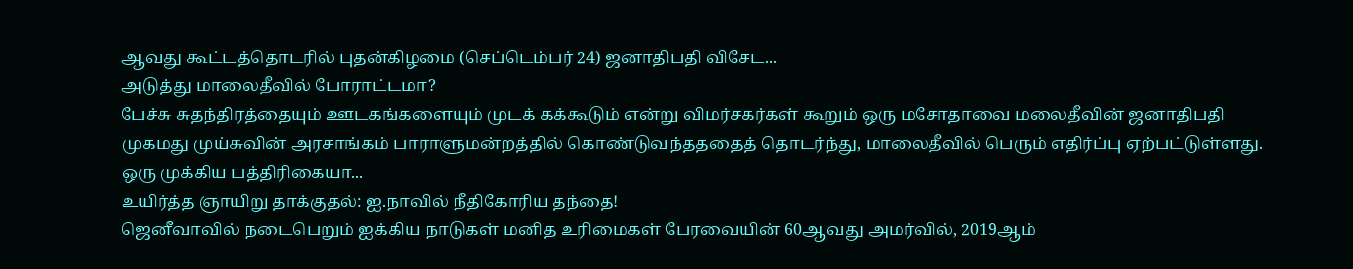ஆவது கூட்டத்தொடரில் புதன்கிழமை (செப்டெம்பர் 24) ஜனாதிபதி விசேட...
அடுத்து மாலைதீவில் போராட்டமா?
பேச்சு சுதந்திரத்தையும் ஊடகங்களையும் முடக் கக்கூடும் என்று விமர்சகர்கள் கூறும் ஒரு மசோதாவை மலைதீவின் ஜனாதிபதி முகமது முய்சுவின் அரசாங்கம் பாராளுமன்றத்தில் கொண்டுவந்தததைத் தொடர்ந்து, மாலைதீவில் பெரும் எதிர்ப்பு ஏற்பட்டுள்ளது.
ஒரு முக்கிய பத்திரிகையா...
உயிர்த்த ஞாயிறு தாக்குதல்: ஐ.நாவில் நீதிகோரிய தந்தை!
ஜெனீவாவில் நடைபெறும் ஐக்கிய நாடுகள் மனித உரிமைகள் பேரவையின் 60ஆவது அமர்வில், 2019ஆம்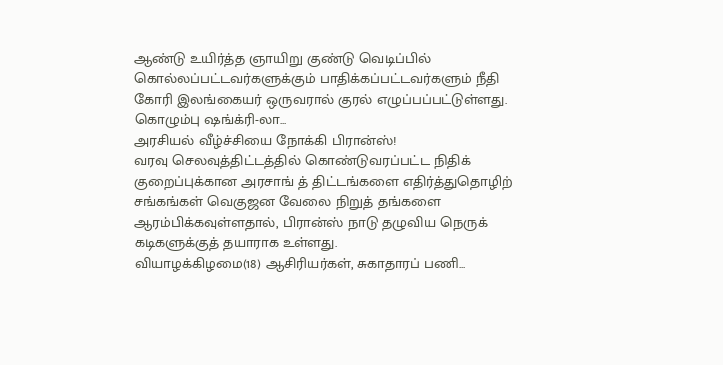ஆண்டு உயிர்த்த ஞாயிறு குண்டு வெடிப்பில் கொல்லப்பட்டவர்களுக்கும் பாதிக்கப்பட்டவர்களும் நீதி கோரி இலங்கையர் ஒருவரால் குரல் எழுப்பப்பட்டுள்ளது.
கொழும்பு ஷங்க்ரி-லா...
அரசியல் வீழ்ச்சியை நோக்கி பிரான்ஸ்!
வரவு செலவுத்திட்டத்தில் கொண்டுவரப்பட்ட நிதிக் குறைப்புக்கான அரசாங் த் திட்டங்களை எதிர்த்துதொழிற் சங்கங்கள் வெகுஜன வேலை நிறுத் தங்களை ஆரம்பிக்கவுள்ளதால், பிரான்ஸ் நாடு தழுவிய நெருக்
கடிகளுக்குத் தயாராக உள்ளது.
வியாழக்கிழமை(18) ஆசிரியர்கள், சுகாதாரப் பணி...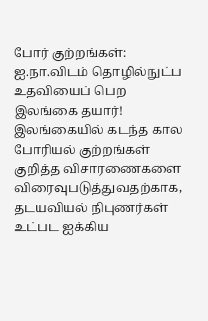போர் குற்றங்கள்: ஐ.நா.விடம் தொழில்நுட்ப உதவியைப் பெற இலங்கை தயார்!
இலங்கையில் கடந்த கால போரியல் குற்றங்கள் குறித்த விசாரணைகளை விரைவுபடுத்துவதற்காக, தடயவியல் நிபுணர்கள் உட்பட ஐக்கிய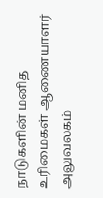நாடுகளின் மனித உரிமைகள் ஆணையாளர் அலுவலகம்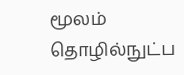மூலம் தொழில்நுட்ப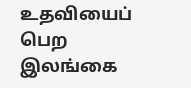உதவியைப் பெற இலங்கை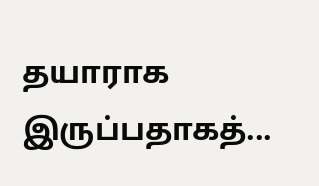தயாராக இருப்பதாகத்...